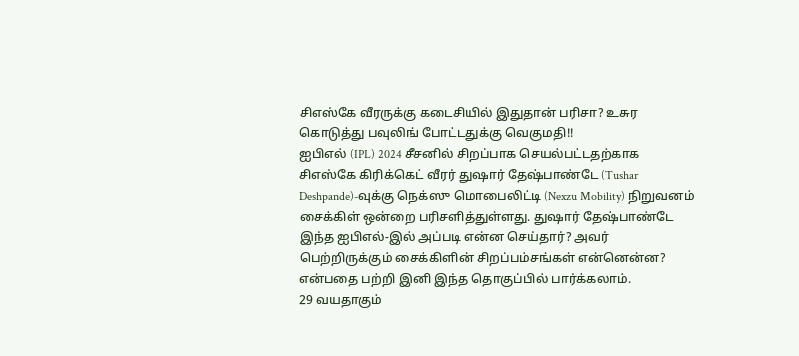சிஎஸ்கே வீரருக்கு கடைசியில் இதுதான் பரிசா? உசுர கொடுத்து பவுலிங் போட்டதுக்கு வெகுமதி!!
ஐபிஎல் (IPL) 2024 சீசனில் சிறப்பாக செயல்பட்டதற்காக சிஎஸ்கே கிரிக்கெட் வீரர் துஷார் தேஷ்பாண்டே (Tushar Deshpande)-வுக்கு நெக்ஸு மொபைலிட்டி (Nexzu Mobility) நிறுவனம் சைக்கிள் ஒன்றை பரிசளித்துள்ளது. துஷார் தேஷ்பாண்டே இந்த ஐபிஎல்-இல் அப்படி என்ன செய்தார்? அவர் பெற்றிருக்கும் சைக்கிளின் சிறப்பம்சங்கள் என்னென்ன? என்பதை பற்றி இனி இந்த தொகுப்பில் பார்க்கலாம்.
29 வயதாகும்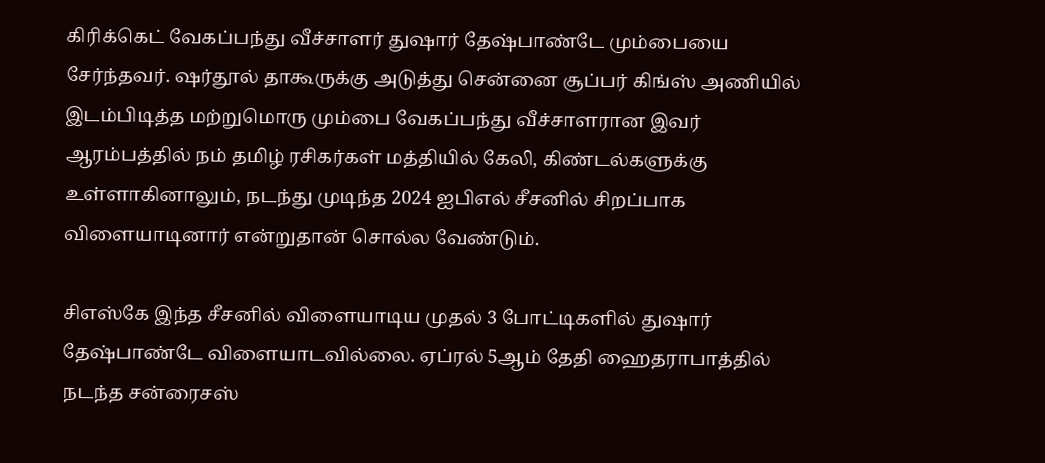கிரிக்கெட் வேகப்பந்து வீச்சாளர் துஷார் தேஷ்பாண்டே மும்பையை சேர்ந்தவர். ஷர்தூல் தாகூருக்கு அடுத்து சென்னை சூப்பர் கிங்ஸ் அணியில் இடம்பிடித்த மற்றுமொரு மும்பை வேகப்பந்து வீச்சாளரான இவர் ஆரம்பத்தில் நம் தமிழ் ரசிகர்கள் மத்தியில் கேலி, கிண்டல்களுக்கு உள்ளாகினாலும், நடந்து முடிந்த 2024 ஐபிஎல் சீசனில் சிறப்பாக விளையாடினார் என்றுதான் சொல்ல வேண்டும்.

சிஎஸ்கே இந்த சீசனில் விளையாடிய முதல் 3 போட்டிகளில் துஷார் தேஷ்பாண்டே விளையாடவில்லை. ஏப்ரல் 5ஆம் தேதி ஹைதராபாத்தில் நடந்த சன்ரைசஸ்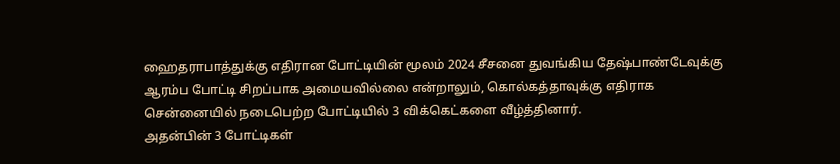ஹைதராபாத்துக்கு எதிரான போட்டியின் மூலம் 2024 சீசனை துவங்கிய தேஷ்பாண்டேவுக்கு ஆரம்ப போட்டி சிறப்பாக அமையவில்லை என்றாலும், கொல்கத்தாவுக்கு எதிராக சென்னையில் நடைபெற்ற போட்டியில் 3 விக்கெட்களை வீழ்த்தினார்.
அதன்பின் 3 போட்டிகள்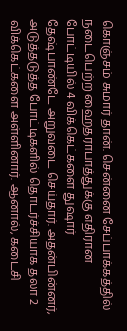கொஞ்சம் சுமார் தான். சென்னை சேப்பாக்கத்தில் நடைபெற்ற ஹைதராபாத்துக்கு எதிரான போட்டியில் 4 விக்கெட்களை துஷார் தேஷ்பாண்டே அறுவடை செய்தார். அதன்பின்னர், அடுத்தடுத்த போட்டிகளில் தொடர்ச்சியாக தலா 2 விக்கெட்களை அள்ளினார். ஆனால், கடைசி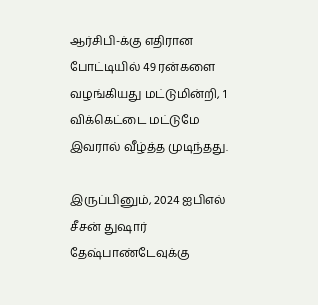ஆர்சிபி-க்கு எதிரான போட்டியில் 49 ரன்களை வழங்கியது மட்டுமின்றி, 1 விக்கெட்டை மட்டுமே இவரால் வீழ்த்த முடிந்தது.

இருப்பினும், 2024 ஐபிஎல் சீசன் துஷார் தேஷ்பாண்டேவுக்கு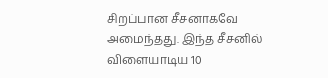சிறப்பான சீசனாகவே அமைந்தது. இந்த சீசனில் விளையாடிய 10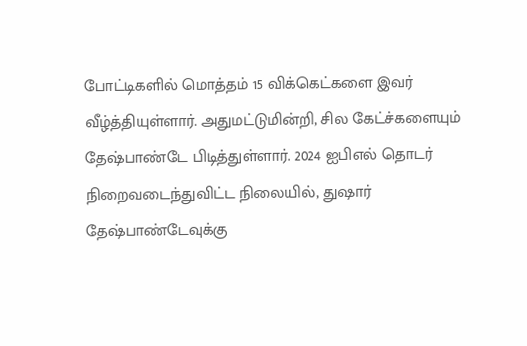போட்டிகளில் மொத்தம் 15 விக்கெட்களை இவர் வீழ்த்தியுள்ளார். அதுமட்டுமின்றி, சில கேட்ச்களையும் தேஷ்பாண்டே பிடித்துள்ளார். 2024 ஐபிஎல் தொடர் நிறைவடைந்துவிட்ட நிலையில், துஷார் தேஷ்பாண்டேவுக்கு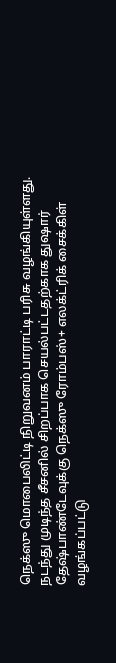நெக்ஸு மொபைலிட்டி நிறுவனம் பாராட்டி பரிசு வழங்கியுள்ளது.
நடந்து முடிந்த சீசனில் சிறப்பாக செயல்பட்டதற்காக துஷார் தேஷ்பாண்டேவுக்கு நெக்ஸு ரோம்பஸ்+ எலக்ட்ரிக் சைக்கிள் வழங்கப்பட்டு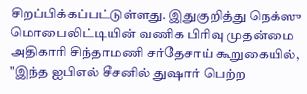சிறப்பிக்கப்பட்டுள்ளது. இதுகுறித்து நெக்ஸு மொபைலிட்டியின் வணிக பிரிவு முதன்மை அதிகாரி சிந்தாமணி சர்தேசாய் கூறுகையில், "இந்த ஐபிஎல் சீசனில் துஷார் பெற்ற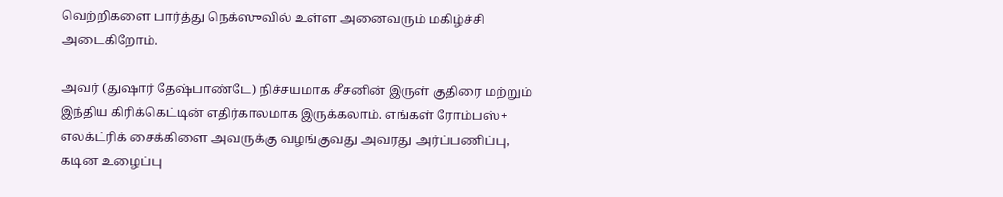வெற்றிகளை பார்த்து நெக்ஸுவில் உள்ள அனைவரும் மகிழ்ச்சி அடைகிறோம்.

அவர் (துஷார் தேஷ்பாண்டே) நிச்சயமாக சீசனின் இருள் குதிரை மற்றும் இந்திய கிரிக்கெட்டின் எதிர்காலமாக இருக்கலாம். எங்கள் ரோம்பஸ்+ எலக்ட்ரிக் சைக்கிளை அவருக்கு வழங்குவது அவரது அர்ப்பணிப்பு, கடின உழைப்பு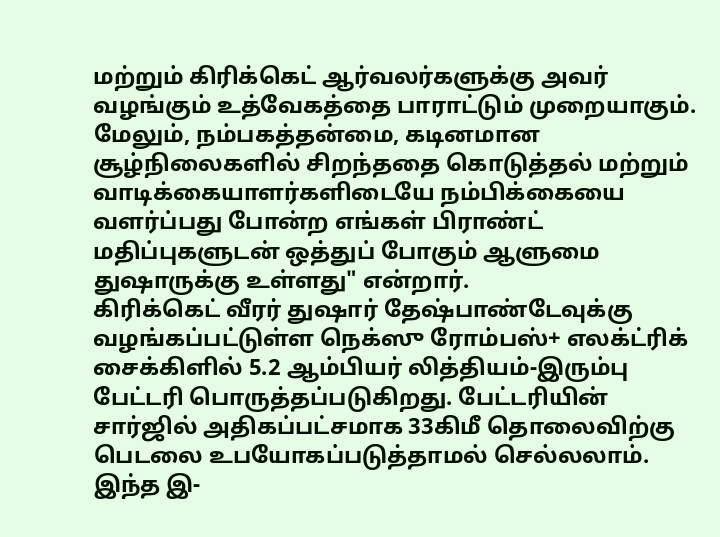மற்றும் கிரிக்கெட் ஆர்வலர்களுக்கு அவர் வழங்கும் உத்வேகத்தை பாராட்டும் முறையாகும். மேலும், நம்பகத்தன்மை, கடினமான சூழ்நிலைகளில் சிறந்ததை கொடுத்தல் மற்றும் வாடிக்கையாளர்களிடையே நம்பிக்கையை வளர்ப்பது போன்ற எங்கள் பிராண்ட் மதிப்புகளுடன் ஒத்துப் போகும் ஆளுமை துஷாருக்கு உள்ளது" என்றார்.
கிரிக்கெட் வீரர் துஷார் தேஷ்பாண்டேவுக்கு வழங்கப்பட்டுள்ள நெக்ஸு ரோம்பஸ்+ எலக்ட்ரிக் சைக்கிளில் 5.2 ஆம்பியர் லித்தியம்-இரும்பு பேட்டரி பொருத்தப்படுகிறது. பேட்டரியின் சார்ஜில் அதிகப்பட்சமாக 33கிமீ தொலைவிற்கு பெடலை உபயோகப்படுத்தாமல் செல்லலாம். இந்த இ-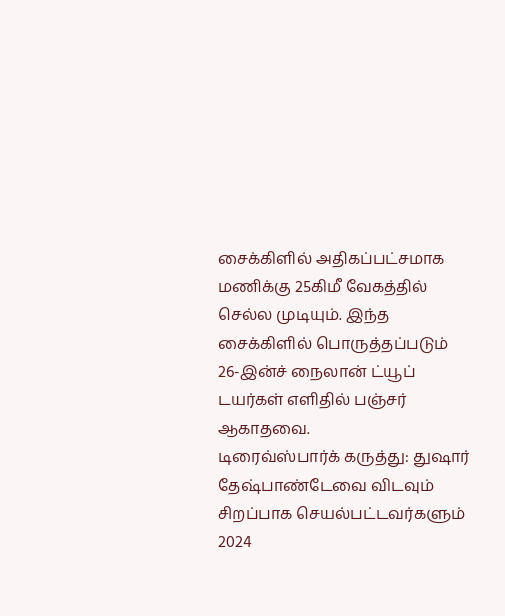சைக்கிளில் அதிகப்பட்சமாக மணிக்கு 25கிமீ வேகத்தில் செல்ல முடியும். இந்த சைக்கிளில் பொருத்தப்படும் 26-இன்ச் நைலான் ட்யூப் டயர்கள் எளிதில் பஞ்சர் ஆகாதவை.
டிரைவ்ஸ்பார்க் கருத்து: துஷார் தேஷ்பாண்டேவை விடவும் சிறப்பாக செயல்பட்டவர்களும் 2024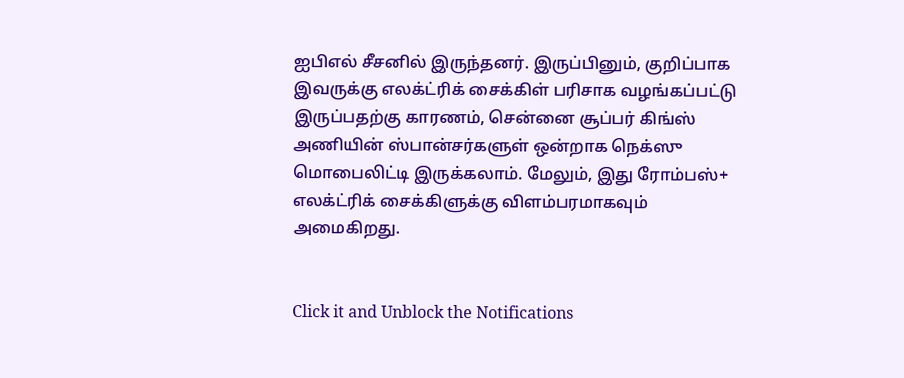ஐபிஎல் சீசனில் இருந்தனர். இருப்பினும், குறிப்பாக இவருக்கு எலக்ட்ரிக் சைக்கிள் பரிசாக வழங்கப்பட்டு இருப்பதற்கு காரணம், சென்னை சூப்பர் கிங்ஸ் அணியின் ஸ்பான்சர்களுள் ஒன்றாக நெக்ஸு மொபைலிட்டி இருக்கலாம். மேலும், இது ரோம்பஸ்+ எலக்ட்ரிக் சைக்கிளுக்கு விளம்பரமாகவும் அமைகிறது.


Click it and Unblock the Notifications